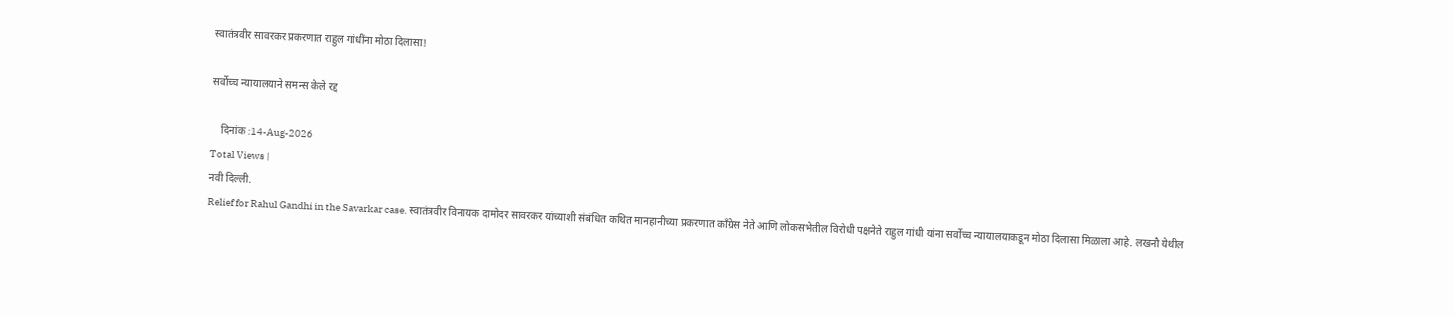स्वातंत्रवीर सावरकर प्रकरणात राहुल गांधींना मोठा दिलासा!

सर्वोच्च न्यायालयाने समन्स केले रद्द

    दिनांक :14-Aug-2026
Total Views |
नवी दिल्ली.
Relief for Rahul Gandhi in the Savarkar case. स्वातंत्रवीर विनायक दामोदर सावरकर यांच्याशी संबंधित कथित मानहानीच्या प्रकरणात काँग्रेस नेते आणि लोकसभेतील विरोधी पक्षनेते राहुल गांधी यांना सर्वोच्च न्यायालयाकडून मोठा दिलासा मिळाला आहे. लखनौ येथील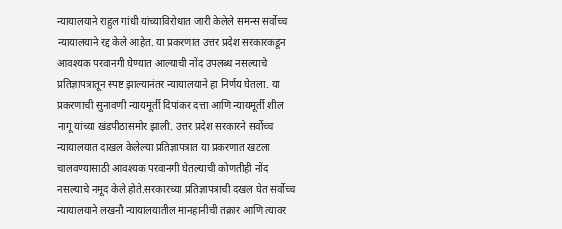न्यायालयाने राहुल गांधी यांच्याविरोधात जारी केलेले समन्स सर्वोच्च न्यायालयाने रद्द केले आहेत. या प्रकरणात उत्तर प्रदेश सरकारकडून आवश्यक परवानगी घेण्यात आल्याची नोंद उपलब्ध नसल्याचे प्रतिज्ञापत्रातून स्पष्ट झाल्यानंतर न्यायालयाने हा निर्णय घेतला. या प्रकरणाची सुनावणी न्यायमूर्ती दिपांकर दत्ता आणि न्यायमूर्ती शील नागू यांच्या खंडपीठासमोर झाली. उत्तर प्रदेश सरकारने सर्वोच्च न्यायालयात दाखल केलेल्या प्रतिज्ञापत्रात या प्रकरणात खटला चालवण्यासाठी आवश्यक परवानगी घेतल्याची कोणतीही नोंद नसल्याचे नमूद केले होते.सरकारच्या प्रतिज्ञापत्राची दखल घेत सर्वोच्च न्यायालयाने लखनौ न्यायालयातील मानहानीची तक्रार आणि त्यावर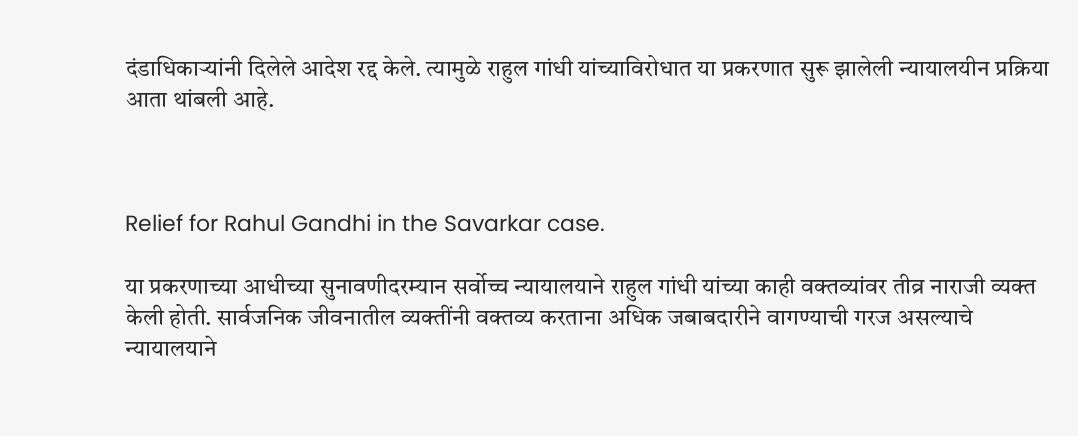दंडाधिकाऱ्यांनी दिलेले आदेश रद्द केले. त्यामुळे राहुल गांधी यांच्याविरोधात या प्रकरणात सुरू झालेली न्यायालयीन प्रक्रिया आता थांबली आहे.



Relief for Rahul Gandhi in the Savarkar case.

या प्रकरणाच्या आधीच्या सुनावणीदरम्यान सर्वोच्च न्यायालयाने राहुल गांधी यांच्या काही वक्तव्यांवर तीव्र नाराजी व्यक्त केली होती. सार्वजनिक जीवनातील व्यक्तींनी वक्तव्य करताना अधिक जबाबदारीने वागण्याची गरज असल्याचे न्यायालयाने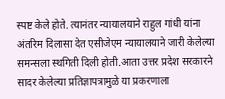स्पष्ट केले होते. त्यानंतर न्यायालयाने राहुल गांधी यांना अंतरिम दिलासा देत एसीजेएम न्यायालयाने जारी केलेल्या समन्सला स्थगिती दिली होती.आता उत्तर प्रदेश सरकारने सादर केलेल्या प्रतिज्ञापत्रामुळे या प्रकरणाला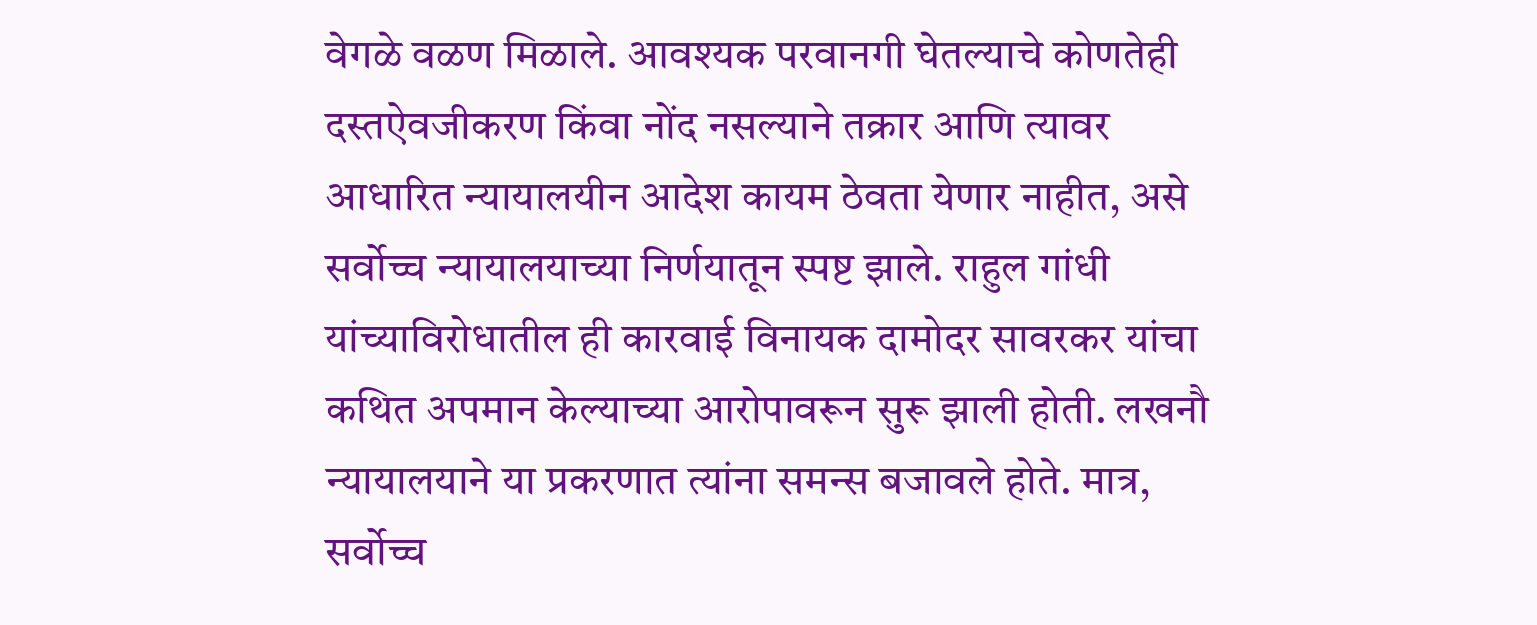वेगळे वळण मिळाले. आवश्यक परवानगी घेतल्याचे कोणतेही दस्तऐवजीकरण किंवा नोंद नसल्याने तक्रार आणि त्यावर आधारित न्यायालयीन आदेश कायम ठेवता येणार नाहीत, असे सर्वोच्च न्यायालयाच्या निर्णयातून स्पष्ट झाले. राहुल गांधी यांच्याविरोधातील ही कारवाई विनायक दामोदर सावरकर यांचा कथित अपमान केल्याच्या आरोपावरून सुरू झाली होती. लखनौ न्यायालयाने या प्रकरणात त्यांना समन्स बजावले होते. मात्र, सर्वोच्च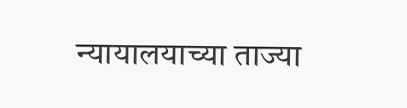न्यायालयाच्या ताज्या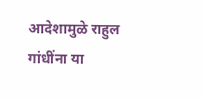आदेशामुळे राहुल गांधींना या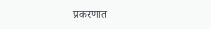प्रकरणात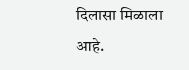दिलासा मिळाला आहे.